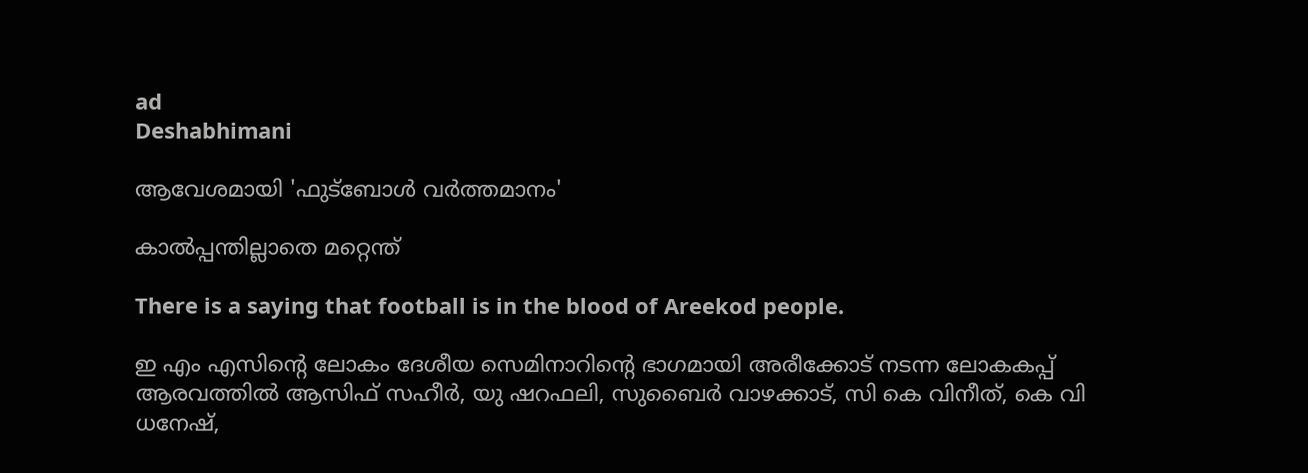ad
Deshabhimani

ആവേശമായി 'ഫുട്‌ബോൾ വർത്തമാനം'

കാൽപ്പന്തില്ലാതെ മറ്റെന്ത്‌

There is a saying that football is in the blood of Areekod people.

ഇ എം എസിന്റെ ലോകം ദേശീയ സെമിനാറിന്റെ ഭാഗമായി അരീക്കോട് നടന്ന ലോകകപ്പ് ആരവത്തിൽ ആസിഫ് സഹീർ, യു ഷറഫലി, സുബൈർ വാഴക്കാട്, സി കെ വിനീത്, കെ വി ധനേഷ്,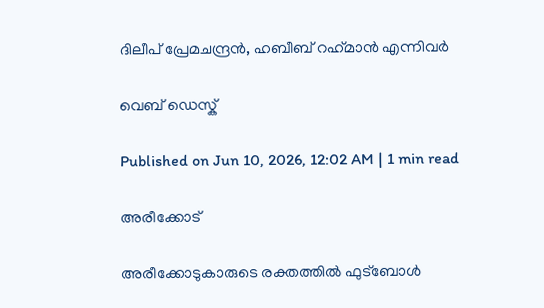ദിലീപ് പ്രേമചന്ദ്രൻ, ഹബീബ് റഹ്‌മാൻ എന്നിവർ

വെബ് ഡെസ്ക്

Published on Jun 10, 2026, 12:02 AM | 1 min read

അരീക്കോട്‌

അരീക്കോടുകാരുടെ രക്തത്തിൽ ഫുട്‌ബോൾ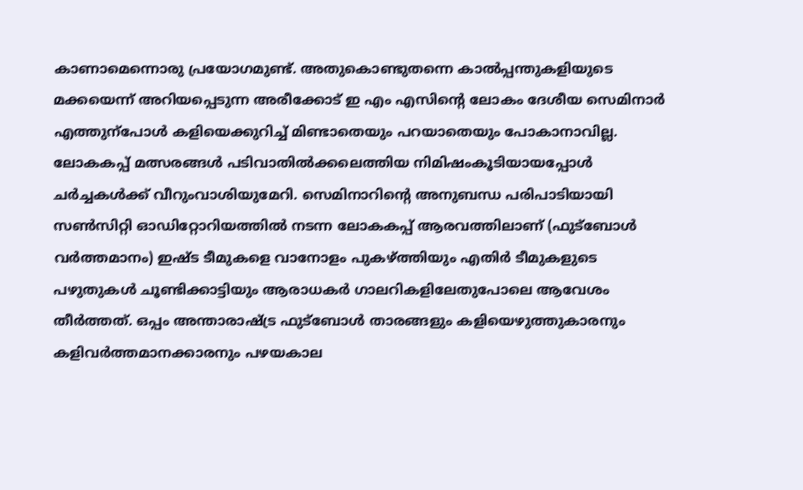കാണാമെന്നൊരു പ്രയോഗമുണ്ട്‌. അതുകൊണ്ടുതന്നെ കാൽപ്പന്തുകളിയുടെ മക്കയെന്ന്‌ അറിയപ്പെടുന്ന അരീക്കോട്‌ ഇ എം എസിന്റെ ലോകം ദേശീയ സെമിനാർ എത്തുന്പോൾ കളിയെക്കുറിച്ച്‌ മിണ്ടാതെയും പറയാതെയും പോകാനാവില്ല. ലോകകപ്പ്‌ മത്സരങ്ങൾ പടിവാതിൽക്കലെത്തിയ നിമിഷംകൂടിയായപ്പോൾ ചർച്ചകൾക്ക്‌ വീറുംവാശിയുമേറി. സെമിനാറിന്റെ അനുബന്ധ പരിപാടിയായി സൺസിറ്റി ഓഡിറ്റോറിയത്തിൽ നടന്ന ലോകകപ്പ്‌ ആരവത്തിലാണ്‌ (ഫുട്‌ബോൾ വർത്തമാനം) ഇഷ്‌ട ടീമുകളെ വാനോളം പുകഴ്‌ത്തിയും എതിർ ടീമുകളുടെ പഴുതുകൾ ചൂണ്ടിക്കാട്ടിയും ആരാധകർ ഗാലറികളിലേതുപോലെ ആവേശം തീർത്തത്‌. ഒപ്പം അന്താരാഷ്ട്ര ഫുട്‌ബോൾ താരങ്ങളും കളിയെഴുത്തുകാരനും കളിവർത്തമാനക്കാരനും പഴയകാല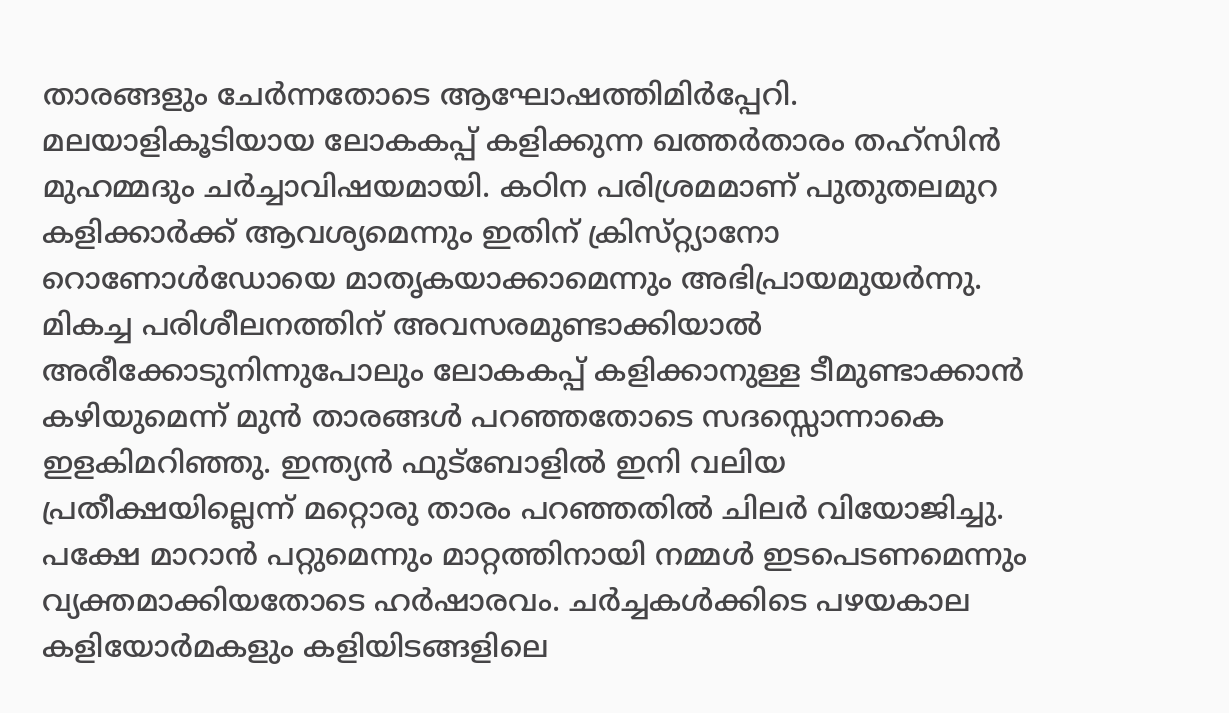താരങ്ങളും ചേർന്നതോടെ ആഘോഷത്തിമിർപ്പേറി. മലയാളികൂടിയായ ലോകകപ്പ്‌ കളിക്കുന്ന ഖത്തർതാരം തഹ്‌സിൻ മുഹമ്മദും ചർച്ചാവിഷയമായി. കഠിന പരിശ്രമമാണ്‌ പുതുതലമുറ കളിക്കാർക്ക്‌ ആവശ്യമെന്നും ഇതിന്‌ ക്രിസ്‌റ്റ്യാനോ റൊണോൾഡോയെ മാതൃകയാക്കാമെന്നും അഭിപ്രായമുയർന്നു. മികച്ച പരിശീലനത്തിന്‌ അവസരമുണ്ടാക്കിയാൽ അരീക്കോടുനിന്നുപോലും ലോകകപ്പ്‌ കളിക്കാനുള്ള ടീമുണ്ടാക്കാൻ കഴിയുമെന്ന്‌ മുൻ താരങ്ങൾ പറഞ്ഞതോടെ സദസ്സൊന്നാകെ ഇളകിമറിഞ്ഞു. ഇന്ത്യൻ ഫുട്‌ബോളിൽ ഇനി വലിയ പ്രതീക്ഷയില്ലെന്ന്‌ മറ്റൊരു താരം പറഞ്ഞതിൽ ചിലർ വിയോജിച്ചു. പക്ഷേ മാറാൻ പറ്റുമെന്നും മാറ്റത്തിനായി നമ്മൾ ഇടപെടണമെന്നും വ്യക്തമാക്കിയതോടെ ഹർഷാരവം. ചർച്ചകൾക്കിടെ പഴയകാല കളിയോർമകളും കളിയിടങ്ങളിലെ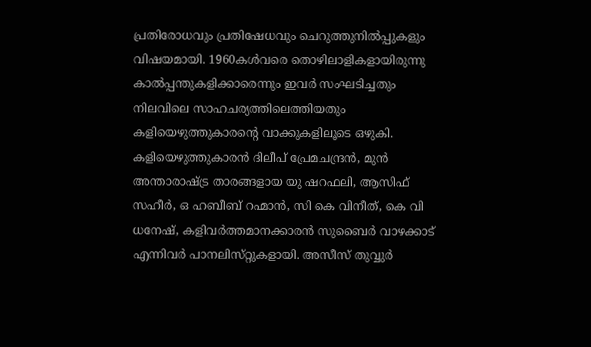പ്രതിരോധവും പ്രതിഷേധവും ചെറുത്തുനിൽപ്പുകളും വിഷയമായി. 1960കൾവരെ തൊഴിലാളികളായിരുന്നു കാൽപ്പന്തുകളിക്കാരെന്നും ഇവർ സംഘടിച്ചതും നിലവിലെ സാഹചര്യത്തിലെത്തിയതും കളിയെഴുത്തുകാരന്റെ വാക്കുകളിലൂടെ ഒഴുകി. കളിയെഴുത്തുകാരൻ ദിലീപ്‌ പ്രേമചന്ദ്രൻ, മുൻ അന്താരാഷ്ട്ര താരങ്ങളായ യു ഷറഫലി, ആസിഫ്‌ സഹീർ, ഒ ഹബീബ്‌ റഹ്മാൻ, സി കെ വിനീത്‌, കെ വി ധനേഷ്‌, കളിവർത്തമാനക്കാരൻ സുബൈർ വാഴക്കാട്‌ എന്നിവർ പാനലിസ്‌റ്റുകളായി. അസീസ്‌ തുവ്വുർ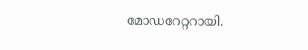മോഡറേറ്ററായി.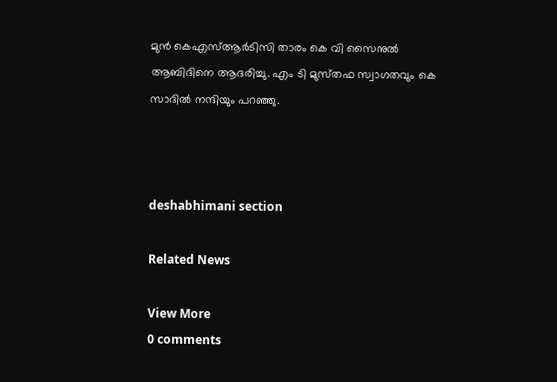മുൻ കെഎസ്‌ആർടിസി താരം കെ വി സൈനുൽ ആബിദിനെ ആദരിച്ചു. എം ടി മുസ്‌തഫ സ്വാഗതവും കെ സാദിൽ നന്ദിയും പറഞ്ഞു.



deshabhimani section

Related News

View More
0 comments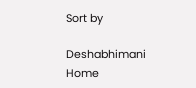Sort by

Deshabhimani
Home